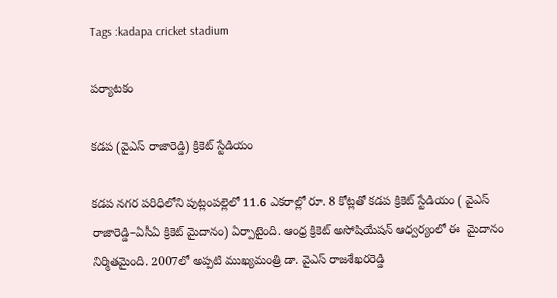Tags :kadapa cricket stadium

పర్యాటకం

కడప (వైఎస్ రాజారెడ్డి) క్రికెట్ స్టేడియం

కడప నగర పరిధిలోని పుట్లంపల్లెలో 11.6 ఎకరాల్లో రూ. 8 కోట్లతో కడప క్రికెట్ స్టేడియం ( వైఎస్‌ రాజారెడ్డి–ఏసీఏ క్రికెట్ మైదానం) ఏర్పాటైంది. ఆంధ్ర క్రికెట్ అసోషియేషన్ ఆధ్వర్యంలో ఈ  మైదానం నిర్మితమైంది. 2007లో అప్పటి ముఖ్యమంత్రి డా. వైఎస్‌ రాజశేఖరరెడ్డి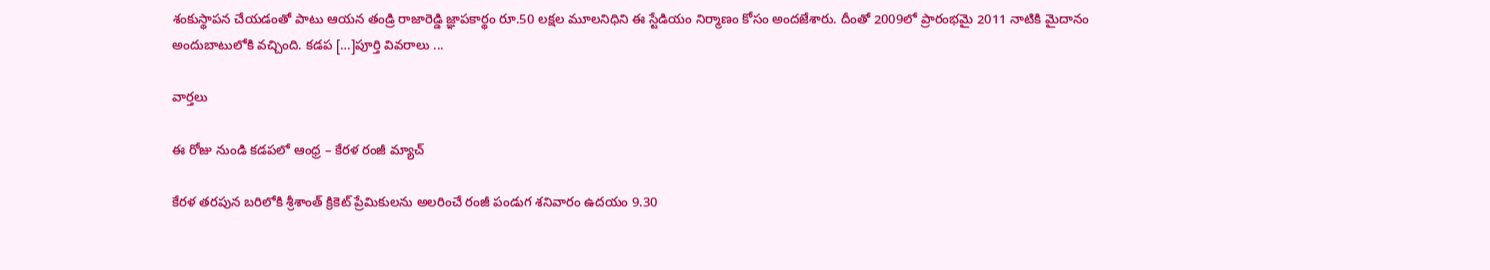శంకుస్థాపన చేయడంతో పాటు ఆయన తండ్రి రాజారెడ్డి జ్ఞాపకార్థం రూ.50 లక్షల మూలనిధిని ఈ స్టేడియం నిర్మాణం కోసం అందజేశారు. దీంతో 2009లో ప్రారంభమై 2011 నాటికి మైదానం అందుబాటులోకి వచ్చింది. కడప […]పూర్తి వివరాలు ...

వార్తలు

ఈ రోజు నుండి కడపలో ఆంధ్ర – కేరళ రంజీ మ్యాచ్

కేరళ తరపున బరిలోకి శ్రీశాంత్ క్రికెట్ ప్రేమికులను అలరించే రంజీ పండుగ శనివారం ఉదయం 9.30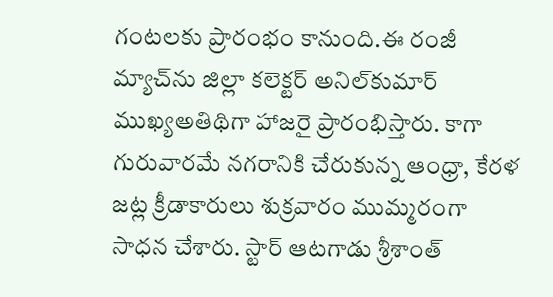గంటలకు ప్రారంభం కానుంది.ఈ రంజీ మ్యాచ్‌ను జిల్లా కలెక్టర్ అనిల్‌కుమార్ ముఖ్యఅతిథిగా హాజరై ప్రారంభిస్తారు. కాగా గురువారమే నగరానికి చేరుకున్న ఆంధ్రా, కేరళ జట్ల క్రీడాకారులు శుక్రవారం ముమ్మరంగా సాధన చేశారు. స్టార్ ఆటగాడు శ్రీశాంత్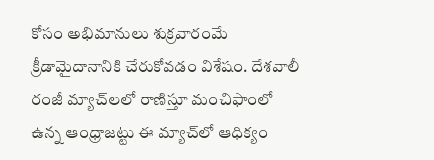కోసం అభిమానులు శుక్రవారంమే క్రీడామైదానానికి చేరుకోవడం విశేషం. దేశవాలీ రంజీ మ్యాచ్‌లలో రాణిస్తూ మంచిఫాంలో ఉన్న ఆంధ్రాజట్టు ఈ మ్యాచ్‌లో ఆధిక్యం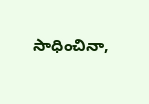సాధించినా,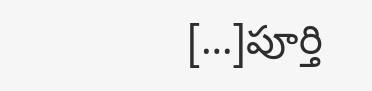[…]పూర్తి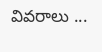వివరాలు ...